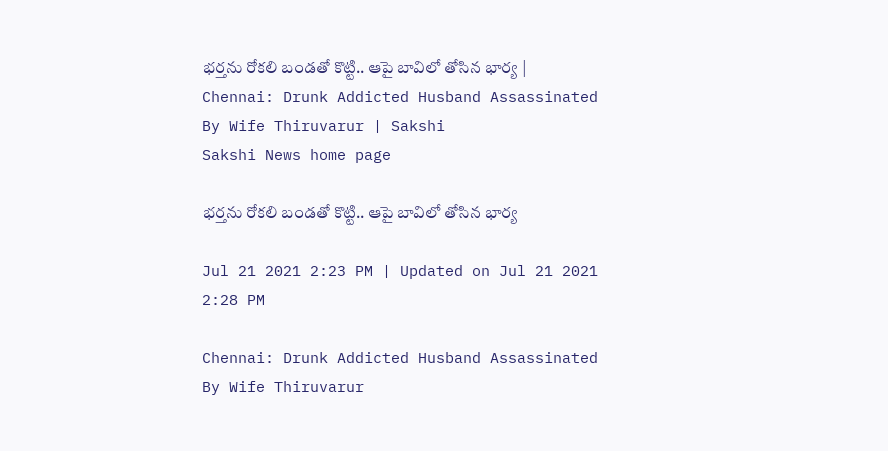భర్తను రోకలి బండతో కొట్టి.. ఆపై బావిలో తోసిన భార్య | Chennai: Drunk Addicted Husband Assassinated By Wife Thiruvarur | Sakshi
Sakshi News home page

భర్తను రోకలి బండతో కొట్టి.. ఆపై బావిలో తోసిన భార్య

Jul 21 2021 2:23 PM | Updated on Jul 21 2021 2:28 PM

Chennai: Drunk Addicted Husband Assassinated By Wife Thiruvarur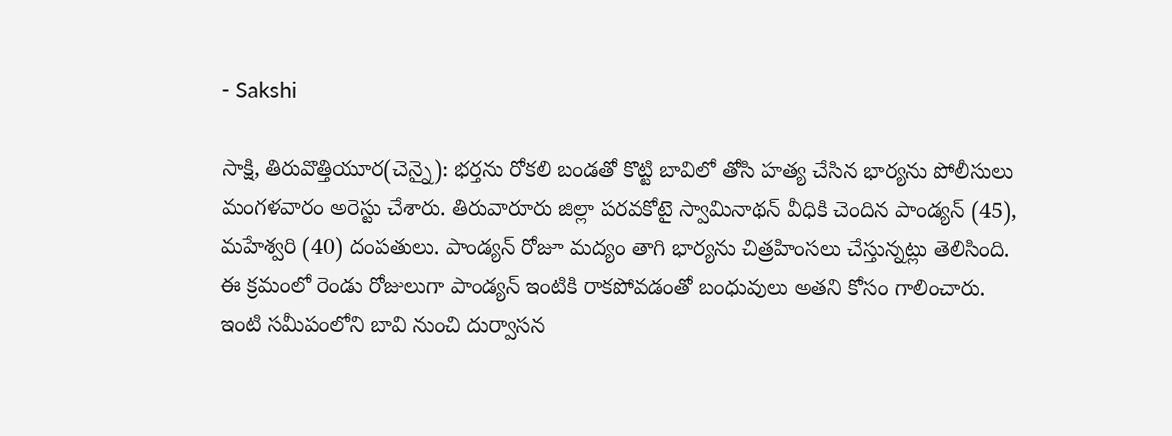- Sakshi

సాక్షి, తిరువొత్తియూర(చెన్నై): భర్తను రోకలి బండతో కొట్టి బావిలో తోసి హత్య చేసిన భార్యను పోలీసులు మంగళవారం అరెస్టు చేశారు. తిరువారూరు జిల్లా పరవకోటై స్వామినాథన్‌ వీధికి చెందిన పాండ్యన్‌ (45), మహేశ్వరి (40) దంపతులు. పాండ్యన్‌ రోజూ మద్యం తాగి భార్యను చిత్రహింసలు చేస్తున్నట్లు తెలిసింది. ఈ క్రమంలో రెండు రోజులుగా పాండ్యన్‌ ఇంటికి రాకపోవడంతో బంధువులు అతని కోసం గాలించారు. ఇంటి సమీపంలోని బావి నుంచి దుర్వాసన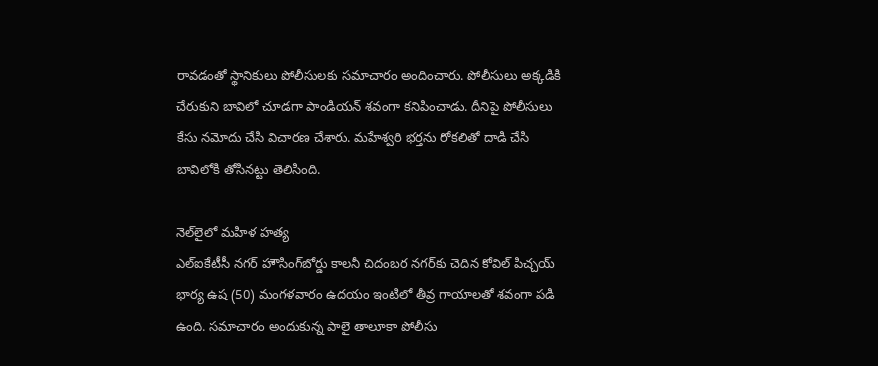రావడంతో స్థానికులు పోలీసులకు సమాచారం అందించారు. పోలీసులు అక్కడికి చేరుకుని బావిలో చూడగా పాండియన్‌ శవంగా కనిపించాడు. దీనిపై పోలీసులు కేసు నమోదు చేసి విచారణ చేశారు. మహేశ్వరి భర్తను రోకలితో దాడి చేసి బావిలోకి తోసినట్టు తెలిసింది.

నెల్‌లైలో మహిళ హత్య
ఎల్‌ఐకేటీసీ నగర్‌ హౌసింగ్‌బోర్డు కాలనీ చిదంబర నగర్‌కు చెదిన కోవిల్‌ పిచ్చయ్‌ భార్య ఉష (50) మంగళవారం ఉదయం ఇంటిలో తీవ్ర గాయాలతో శవంగా పడి ఉంది. సమాచారం అందుకున్న పాలై తాలూకా పోలీసు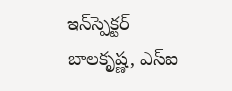ఇన్‌స్పెక్టర్‌ బాలకృష్ణ, ఎస్‌ఐ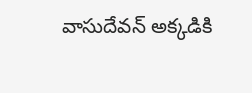వాసుదేవన్‌ అక్కడికి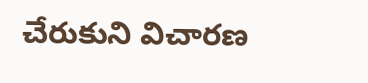చేరుకుని విచారణ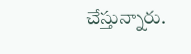చేస్తున్నారు.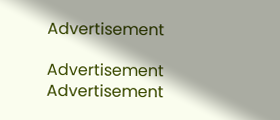Advertisement

Advertisement
Advertisement